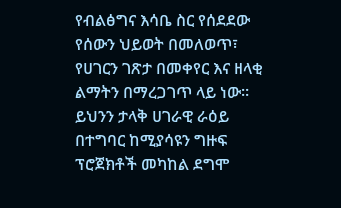የብልፅግና እሳቤ ስር የሰደደው የሰውን ህይወት በመለወጥ፣ የሀገርን ገጽታ በመቀየር እና ዘላቂ ልማትን በማረጋገጥ ላይ ነው። ይህንን ታላቅ ሀገራዊ ራዕይ በተግባር ከሚያሳዩን ግዙፍ ፕሮጀክቶች መካከል ደግሞ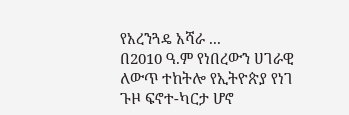የአረንጓዴ አሻራ ...
በ2010 ዓ.ም የነበረውን ሀገራዊ ለውጥ ተከትሎ የኢትዮጵያ የነገ ጉዞ ፍኖተ-ካርታ ሆኖ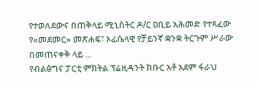የተወለደውና በጠቅላይ ሚኒስትር ዶ/ር ዐቢይ አሕመድ የተጻፈው የ«መደመር» መጽሐፍ፣ ኦፊሴላዊ የቻይንኛ ቋንቋ ትርጉም ሥራው በመጠናቀቅ ላይ ...
የብልፅግና ፓርቲ ምክትል ፕሬዚዳንት ክቡር አቶ አደም ፋራህ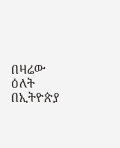በዛሬው ዕለት በኢትዮጵያ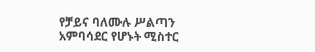የቻይና ባለሙሉ ሥልጣን አምባሳደር የሆኑት ሚስተር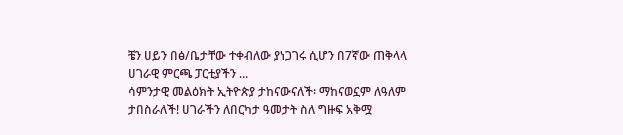ቼን ሀይን በፅ/ቤታቸው ተቀብለው ያነጋገሩ ሲሆን በ7ኛው ጠቅላላ ሀገራዊ ምርጫ ፓርቲያችን ...
ሳምንታዊ መልዕክት ኢትዮጵያ ታከናውናለች፡ ማከናወኗም ለዓለም ታበስራለች! ሀገራችን ለበርካታ ዓመታት ስለ ግዙፍ አቅሟ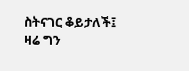ስትናገር ቆይታለች፤ ዛሬ ግን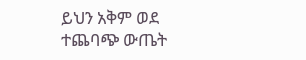ይህን አቅም ወደ ተጨባጭ ውጤት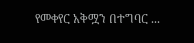የመቀየር አቅሟን በተግባር ...